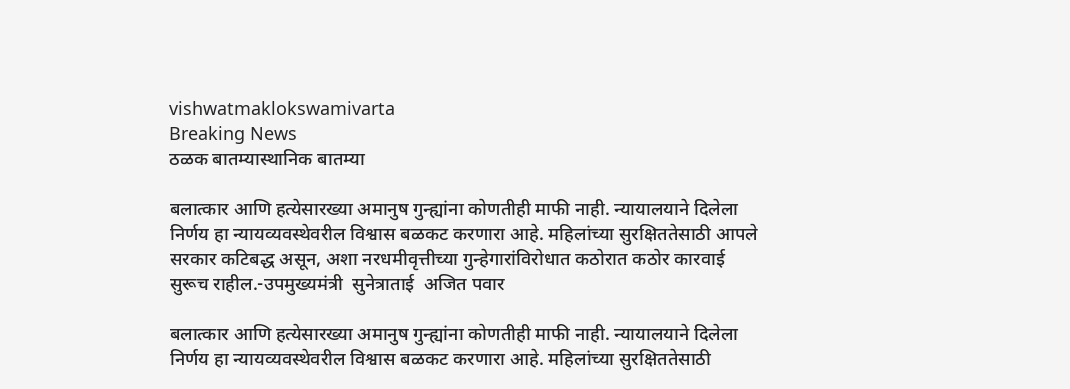vishwatmaklokswamivarta
Breaking News
ठळक बातम्यास्थानिक बातम्या

बलात्कार आणि हत्येसारख्या अमानुष गुन्ह्यांना कोणतीही माफी नाही. न्यायालयाने दिलेला निर्णय हा न्यायव्यवस्थेवरील विश्वास बळकट करणारा आहे. महिलांच्या सुरक्षिततेसाठी आपले सरकार कटिबद्ध असून, अशा नरधमीवृत्तीच्या गुन्हेगारांविरोधात कठोरात कठोर कारवाई सुरूच राहील.-उपमुख्यमंत्री  सुनेत्राताई  अजित पवार

बलात्कार आणि हत्येसारख्या अमानुष गुन्ह्यांना कोणतीही माफी नाही. न्यायालयाने दिलेला निर्णय हा न्यायव्यवस्थेवरील विश्वास बळकट करणारा आहे. महिलांच्या सुरक्षिततेसाठी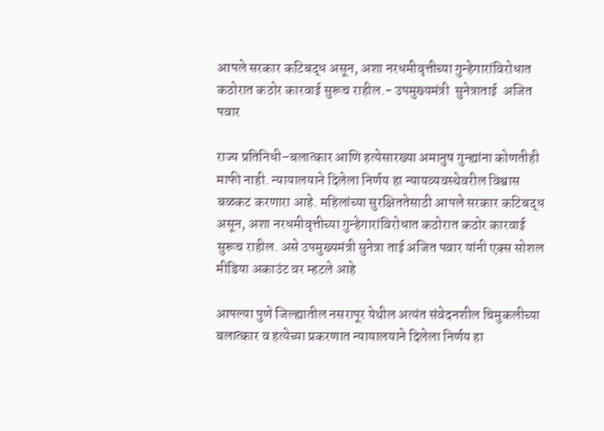आपले सरकार कटिबद्ध असून, अशा नरधमीवृत्तीच्या गुन्हेगारांविरोधात कठोरात कठोर कारवाई सुरूच राहील.- उपमुख्यमंत्री  सुनेत्राताई  अजित पवार

राज्य प्रतिनिधी–बलात्कार आणि हत्येसारख्या अमानुष गुन्ह्यांना कोणतीही माफी नाही. न्यायालयाने दिलेला निर्णय हा न्यायव्यवस्थेवरील विश्वास बळकट करणारा आहे. महिलांच्या सुरक्षिततेसाठी आपले सरकार कटिबद्ध असून, अशा नरधमीवृत्तीच्या गुन्हेगारांविरोधात कठोरात कठोर कारवाई सुरूच राहील. असे उपमुख्यमंत्री सुनेत्रा ताई अजित पवार यांनी एक्स सोशल मीडिया अकाउंट वर म्हटले आहे

आपल्या पुणे जिल्ह्यातील नसरापूर येथील अत्यंत संवेदनशील चिमुकलीच्या बलात्कार व हत्येच्या प्रकरणात न्यायालयाने दिलेला निर्णय हा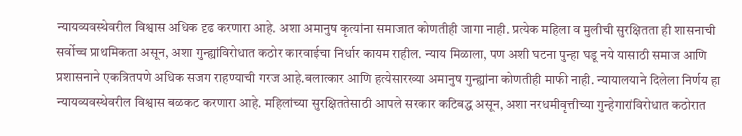न्यायव्यवस्थेवरील विश्वास अधिक दृढ करणारा आहे. अशा अमानुष कृत्यांना समाजात कोणतीही जागा नाही. प्रत्येक महिला व मुलीची सुरक्षितता ही शासनाची सर्वोच्च प्राथमिकता असून, अशा गुन्ह्यांविरोधात कठोर कारवाईचा निर्धार कायम राहील. न्याय मिळाला, पण अशी घटना पुन्हा घडू नये यासाठी समाज आणि प्रशासनाने एकत्रितपणे अधिक सजग राहण्याची गरज आहे.बलात्कार आणि हत्येसारख्या अमानुष गुन्ह्यांना कोणतीही माफी नाही. न्यायालयाने दिलेला निर्णय हा न्यायव्यवस्थेवरील विश्वास बळकट करणारा आहे. महिलांच्या सुरक्षिततेसाठी आपले सरकार कटिबद्ध असून, अशा नरधमीवृत्तीच्या गुन्हेगारांविरोधात कठोरात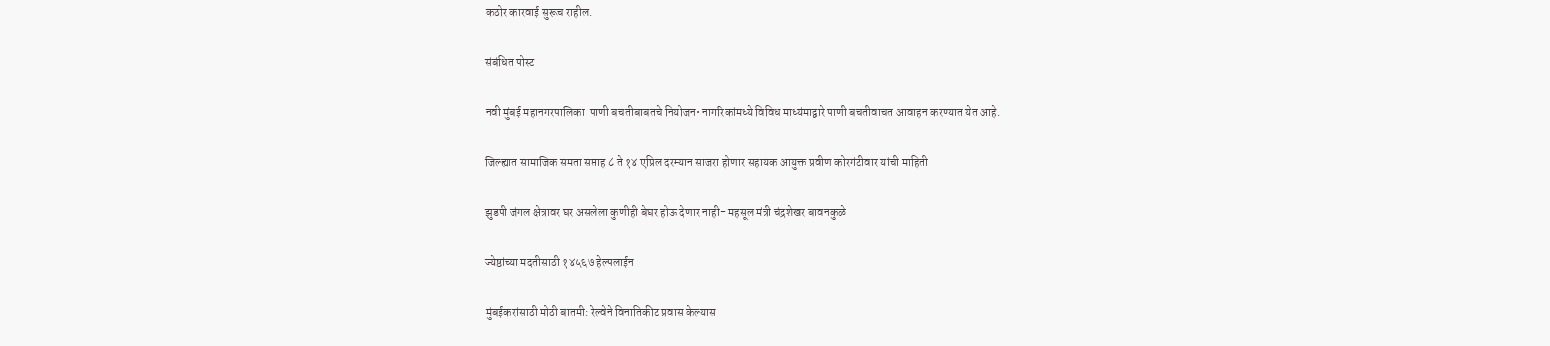कठोर कारवाई सुरूच राहील.

संबंधित पोस्ट

नवी मुंबई महानगरपालिका  पाणी बचतीबाबतचे नियोजन• नागरिकांमध्ये विविध माध्यंमाद्वारे पाणी बचतीवाचत आवाहन करण्यात येत आहे.

जिल्ह्यात सामाजिक समता सप्ताह ८ ते १४ एप्रिल दरम्यान साजरा होणार सहायक आयुक्त प्रवीण कोरगंटीवार यांची माहिती

झुडपी जंगल क्षेत्रावर घर असलेला कुणीही बेघर होऊ देणार नाही- महसूल मंत्री चंद्रशेखर बावनकुळे

ज्येष्ठांच्या मदतीसाठी १४५६७ हेल्पलाईन

मुंबईकरांसाठी मोठी बातमी: रेल्वेने विनातिकीट प्रवास केल्यास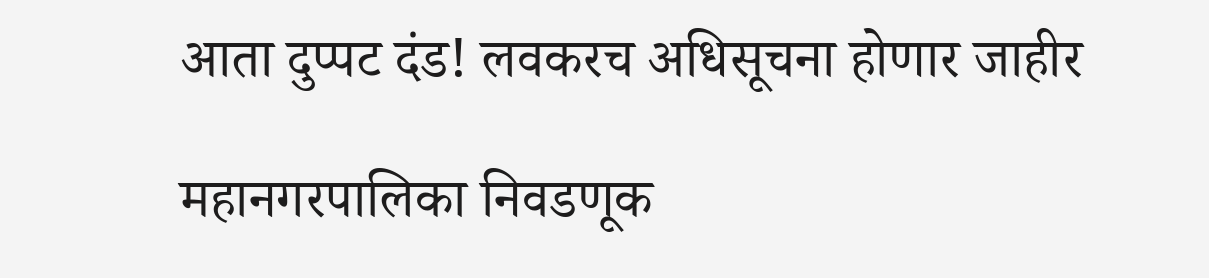आता दुप्पट दंड! लवकरच अधिसूचना होणार जाहीर

महानगरपालिका निवडणूक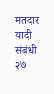मतदार यादी संबंधी २७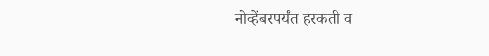नोव्हेंबरपर्यंत हरकती व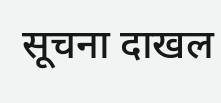सूचना दाखल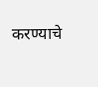करण्याचे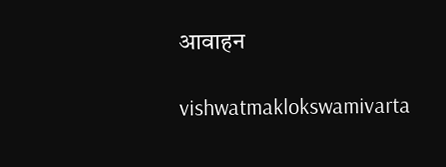आवाहन

vishwatmaklokswamivarta